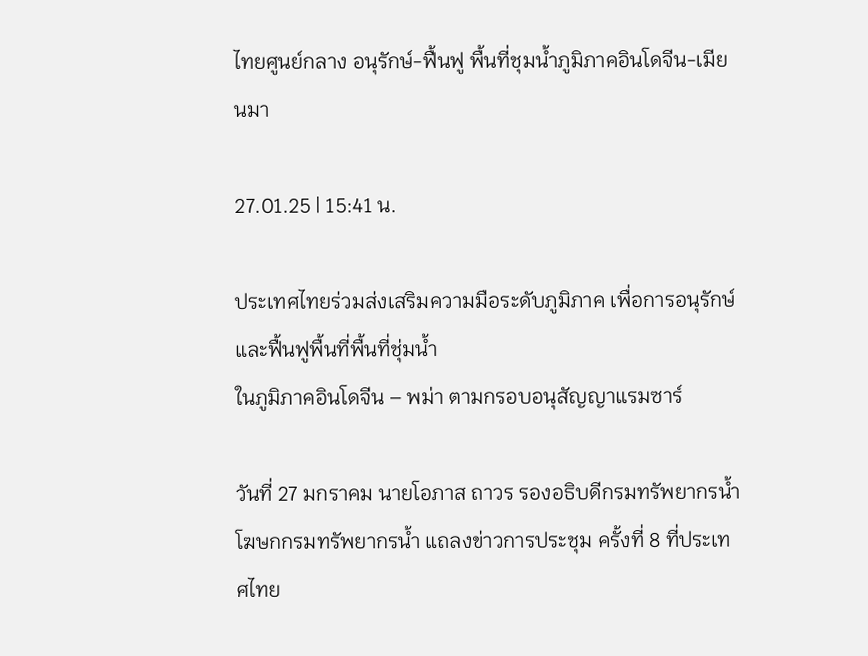ไทยศูนย์กลาง อนุรักษ์-ฟื้นฟู พื้นที่ชุมน้ำภูมิภาคอินโดจีน-เมียนมา

27.01.25 | 15:41 น.

ประเทศไทยร่วมส่งเสริมความมือระดับภูมิภาค เพื่อการอนุรักษ์และฟื้นฟูพื้นที่พื้นที่ชุ่มน้ำ
ในภูมิภาคอินโดจีน – พม่า ตามกรอบอนุสัญญาแรมซาร์

วันที่ 27 มกราคม นายโอภาส ถาวร รองอธิบดีกรมทรัพยากรน้ำ โฆษกกรมทรัพยากรน้ำ แถลงข่าวการประชุม ครั้งที่ 8 ที่ประเทศไทย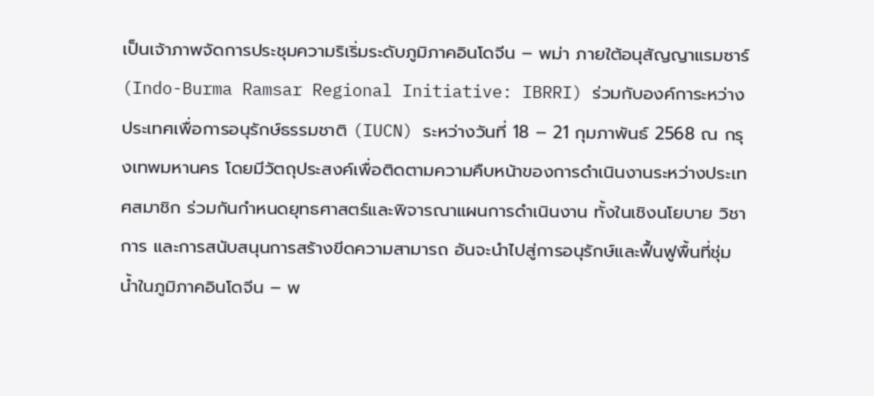เป็นเจ้าภาพจัดการประชุมความริเริ่มระดับภูมิภาคอินโดจีน – พม่า ภายใต้อนุสัญญาแรมซาร์ (Indo-Burma Ramsar Regional Initiative: IBRRI) ร่วมกับองค์การะหว่างประเทศเพื่อการอนุรักษ์ธรรมชาติ (IUCN) ระหว่างวันที่ 18 – 21 กุมภาพันธ์ 2568 ณ กรุงเทพมหานคร โดยมีวัตถุประสงค์เพื่อติดตามความคืบหน้าของการดำเนินงานระหว่างประเทศสมาชิก ร่วมกันกำหนดยุทธศาสตร์และพิจารณาแผนการดำเนินงาน ทั้งในเชิงนโยบาย วิชาการ และการสนับสนุนการสร้างขีดความสามารถ อันจะนำไปสู่การอนุรักษ์และฟื้นฟูพื้นที่ชุ่มน้ำในภูมิภาคอินโดจีน – พ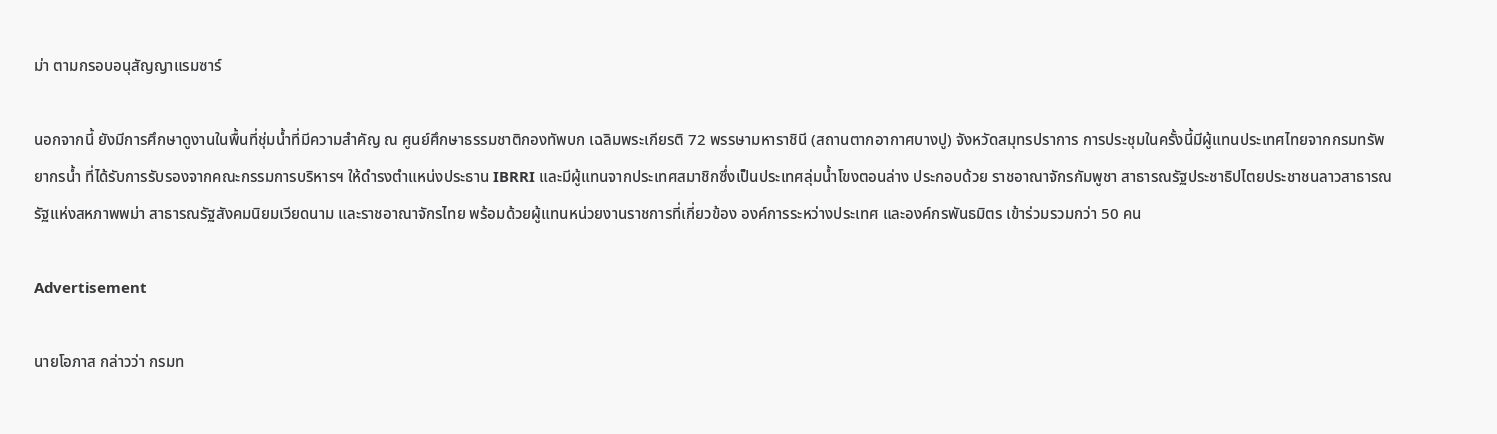ม่า ตามกรอบอนุสัญญาแรมซาร์

นอกจากนี้ ยังมีการศึกษาดูงานในพื้นที่ชุ่มน้ำที่มีความสำคัญ ณ ศูนย์ศึกษาธรรมชาติกองทัพบก เฉลิมพระเกียรติ 72 พรรษามหาราชินี (สถานตากอากาศบางปู) จังหวัดสมุทรปราการ การประชุมในครั้งนี้มีผู้แทนประเทศไทยจากกรมทรัพยากรน้ำ ที่ได้รับการรับรองจากคณะกรรมการบริหารฯ ให้ดำรงตำแหน่งประธาน IBRRI และมีผู้แทนจากประเทศสมาชิกซึ่งเป็นประเทศลุ่มน้ำโขงตอนล่าง ประกอบด้วย ราชอาณาจักรกัมพูชา สาธารณรัฐประชาธิปไตยประชาชนลาวสาธารณรัฐแห่งสหภาพพม่า สาธารณรัฐสังคมนิยมเวียดนาม และราชอาณาจักรไทย พร้อมด้วยผู้แทนหน่วยงานราชการที่เกี่ยวข้อง องค์การระหว่างประเทศ และองค์กรพันธมิตร เข้าร่วมรวมกว่า 50 คน

Advertisement

นายโอภาส กล่าวว่า กรมท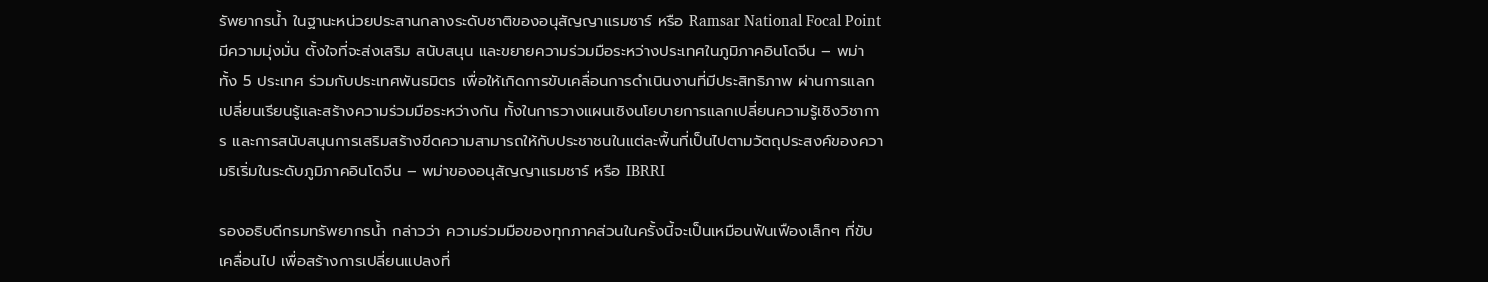รัพยากรน้ำ ในฐานะหน่วยประสานกลางระดับชาติของอนุสัญญาแรมซาร์ หรือ Ramsar National Focal Point มีความมุ่งมั่น ตั้งใจที่จะส่งเสริม สนับสนุน และขยายความร่วมมือระหว่างประเทศในภูมิภาคอินโดจีน – พม่า ทั้ง 5 ประเทศ ร่วมกับประเทศพันธมิตร เพื่อให้เกิดการขับเคลื่อนการดำเนินงานที่มีประสิทธิภาพ ผ่านการแลกเปลี่ยนเรียนรู้และสร้างความร่วมมือระหว่างกัน ทั้งในการวางแผนเชิงนโยบายการแลกเปลี่ยนความรู้เชิงวิชาการ และการสนับสนุนการเสริมสร้างขีดความสามารถให้กับประชาชนในแต่ละพื้นที่เป็นไปตามวัตถุประสงค์ของความริเริ่มในระดับภูมิภาคอินโดจีน – พม่าของอนุสัญญาแรมชาร์ หรือ IBRRI

รองอธิบดีกรมทรัพยากรน้ำ กล่าวว่า ความร่วมมือของทุกภาคส่วนในครั้งนี้จะเป็นเหมือนฟันเฟืองเล็กๆ ที่ขับเคลื่อนไป เพื่อสร้างการเปลี่ยนแปลงที่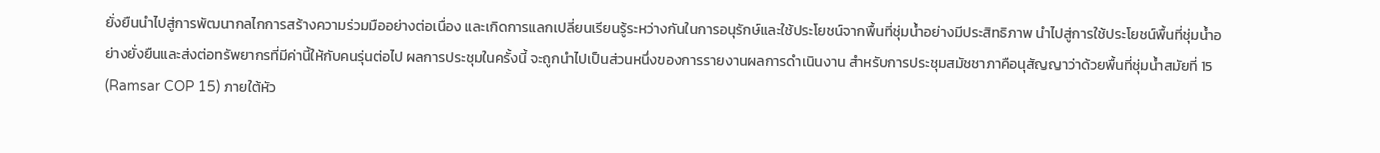ยั่งยืนนำไปสู่การพัฒนากลไกการสร้างความร่วมมืออย่างต่อเนื่อง และเกิดการแลกเปลี่ยนเรียนรู้ระหว่างกันในการอนุรักษ์และใช้ประโยชน์จากพื้นที่ชุ่มน้ำอย่างมีประสิทธิภาพ นำไปสู่การใช้ประโยชน์พื้นที่ชุ่มน้ำอย่างยั่งยืนและส่งต่อทรัพยากรที่มีค่านี้ให้กับคนรุ่นต่อไป ผลการประชุมในครั้งนี้ จะถูกนำไปเป็นส่วนหนึ่งของการรายงานผลการดำเนินงาน สำหรับการประชุมสมัชชาภาคือนุสัญญาว่าด้วยพื้นที่ชุ่มน้ำสมัยที่ 15 (Ramsar COP 15) ภายใต้หัว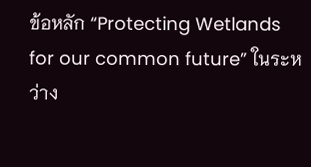ข้อหลัก “Protecting Wetlands for our common future” ในระหว่าง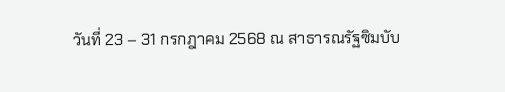วันที่ 23 – 31 กรกฎาคม 2568 ณ สาธารณรัฐซิมบับ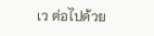เว ต่อไปด้วย